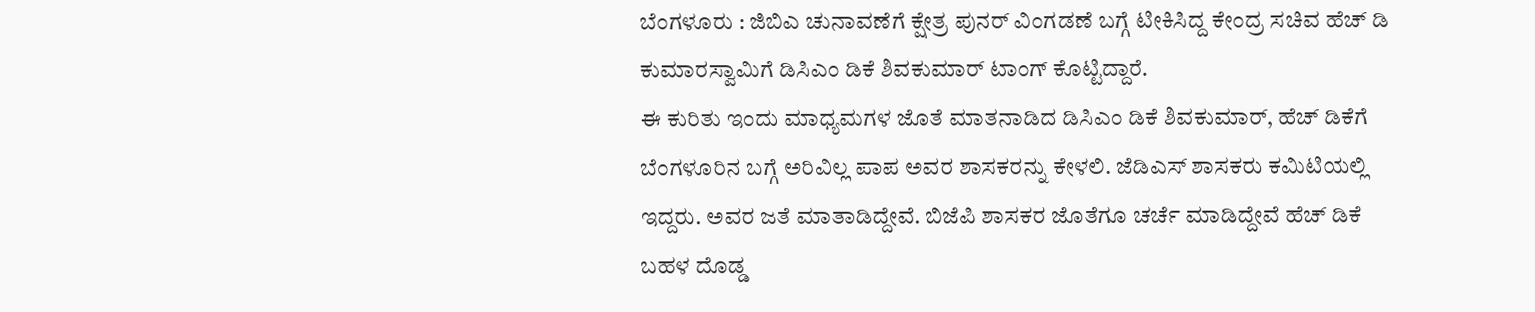ಬೆಂಗಳೂರು : ಜಿಬಿಎ ಚುನಾವಣೆಗೆ ಕ್ಷೇತ್ರ ಪುನರ್ ವಿಂಗಡಣೆ ಬಗ್ಗೆ ಟೀಕಿಸಿದ್ದ ಕೇಂದ್ರ ಸಚಿವ ಹೆಚ್ ಡಿ ಕುಮಾರಸ್ವಾಮಿಗೆ ಡಿಸಿಎಂ ಡಿಕೆ ಶಿವಕುಮಾರ್ ಟಾಂಗ್ ಕೊಟ್ಟಿದ್ದಾರೆ.
ಈ ಕುರಿತು ಇಂದು ಮಾಧ್ಯಮಗಳ ಜೊತೆ ಮಾತನಾಡಿದ ಡಿಸಿಎಂ ಡಿಕೆ ಶಿವಕುಮಾರ್, ಹೆಚ್ ಡಿಕೆಗೆ ಬೆಂಗಳೂರಿನ ಬಗ್ಗೆ ಅರಿವಿಲ್ಲ ಪಾಪ ಅವರ ಶಾಸಕರನ್ನು ಕೇಳಲಿ. ಜೆಡಿಎಸ್ ಶಾಸಕರು ಕಮಿಟಿಯಲ್ಲಿ ಇದ್ದರು. ಅವರ ಜತೆ ಮಾತಾಡಿದ್ದೇವೆ. ಬಿಜೆಪಿ ಶಾಸಕರ ಜೊತೆಗೂ ಚರ್ಚೆ ಮಾಡಿದ್ದೇವೆ ಹೆಚ್ ಡಿಕೆ ಬಹಳ ದೊಡ್ಡ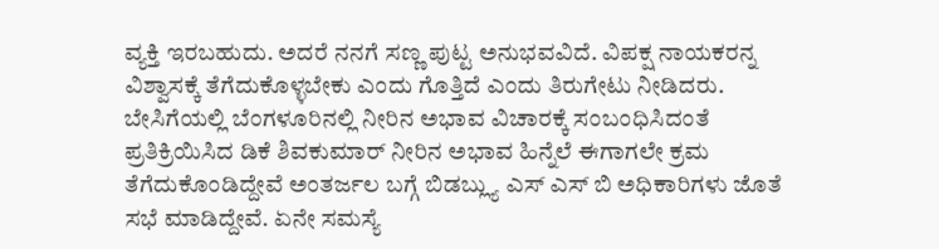ವ್ಯಕ್ತಿ ಇರಬಹುದು. ಅದರೆ ನನಗೆ ಸಣ್ಣ ಪುಟ್ಟ ಅನುಭವವಿದೆ. ವಿಪಕ್ಷ ನಾಯಕರನ್ನ ವಿಶ್ವಾಸಕ್ಕೆ ತೆಗೆದುಕೊಳ್ಳಬೇಕು ಎಂದು ಗೊತ್ತಿದೆ ಎಂದು ತಿರುಗೇಟು ನೀಡಿದರು.
ಬೇಸಿಗೆಯಲ್ಲಿ ಬೆಂಗಳೂರಿನಲ್ಲಿ ನೀರಿನ ಅಭಾವ ವಿಚಾರಕ್ಕೆ ಸಂಬಂಧಿಸಿದಂತೆ ಪ್ರತಿಕ್ರಿಯಿಸಿದ ಡಿಕೆ ಶಿವಕುಮಾರ್ ನೀರಿನ ಅಭಾವ ಹಿನ್ನೆಲೆ ಈಗಾಗಲೇ ಕ್ರಮ ತೆಗೆದುಕೊಂಡಿದ್ದೇವೆ ಅಂತರ್ಜಲ ಬಗ್ಗೆ ಬಿಡಬ್ಲ್ಯು ಎಸ್ ಎಸ್ ಬಿ ಅಧಿಕಾರಿಗಳು ಜೊತೆ ಸಭೆ ಮಾಡಿದ್ದೇವೆ. ಏನೇ ಸಮಸ್ಯೆ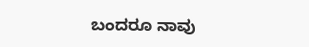ಬಂದರೂ ನಾವು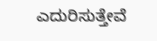ಎದುರಿಸುತ್ತೇವೆ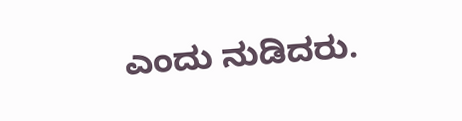ಎಂದು ನುಡಿದರು.